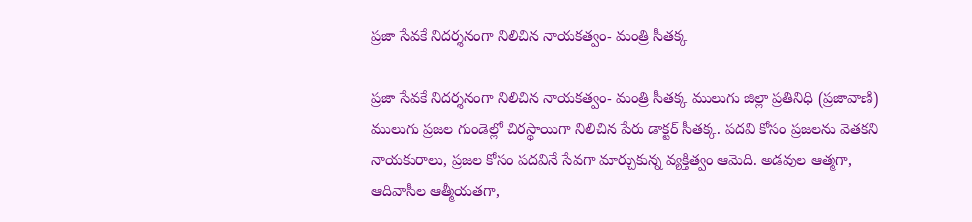ప్రజా సేవకే నిదర్శనంగా నిలిచిన నాయకత్వం- మంత్రి సీతక్క

ప్రజా సేవకే నిదర్శనంగా నిలిచిన నాయకత్వం- మంత్రి సీతక్క ములుగు జిల్లా ప్రతినిధి (ప్రజావాణి) ములుగు ప్రజల గుండెల్లో చిరస్థాయిగా నిలిచిన పేరు డాక్టర్ సీతక్క. పదవి కోసం ప్రజలను వెతకని నాయకురాలు, ప్రజల కోసం పదవినే సేవగా మార్చుకున్న వ్యక్తిత్వం ఆమెది. అడవుల ఆత్మగా, ఆదివాసీల ఆత్మీయతగా,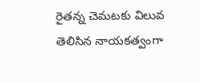రైతన్న చెమటకు విలువ తెలిసిన నాయకత్వంగా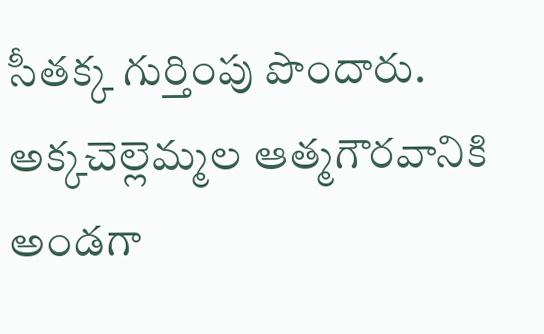సీతక్క గుర్తింపు పొందారు. అక్కచెల్లెమ్మల ఆత్మగౌరవానికి అండగా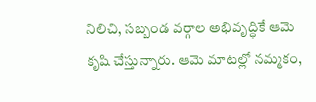నిలిచి, సబ్బండ వర్గాల అభివృద్ధికే ఆమె కృషి చేస్తున్నారు. ఆమె మాటల్లో నమ్మకం,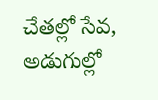చేతల్లో సేవ, అడుగుల్లో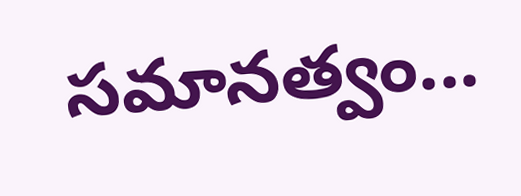సమానత్వం...